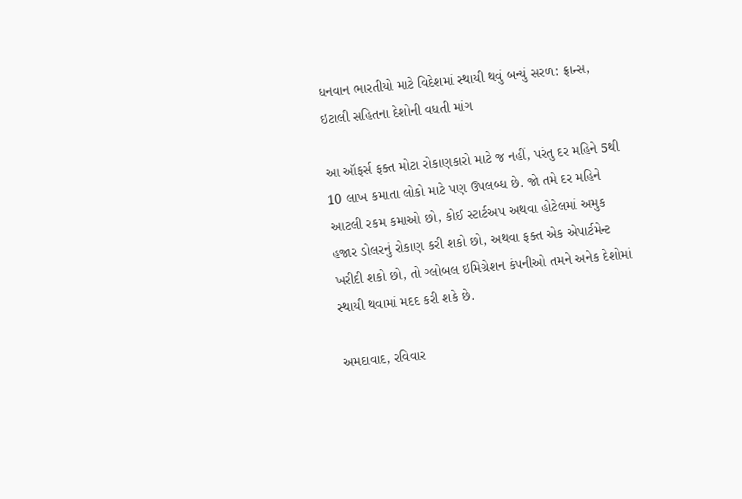ધનવાન ભારતીયો માટે વિદેશમાં સ્થાયી થવું બન્યું સરળ: ફ્રાન્સ, ઇટાલી સહિતના દેશોની વધતી માંગ

આ ઑફર્સ ફક્ત મોટા રોકાણકારો માટે જ નહીં, પરંતુ દર મહિને 5થી 10 લાખ કમાતા લોકો માટે પણ ઉપલબ્ધ છે. જો તમે દર મહિને આટલી રકમ કમાઓ છો, કોઈ સ્ટાર્ટઅપ અથવા હોટેલમાં અમુક હજાર ડોલરનું રોકાણ કરી શકો છો, અથવા ફક્ત એક એપાર્ટમેન્ટ ખરીદી શકો છો, તો ગ્લોબલ ઇમિગ્રેશન કંપનીઓ તમને અનેક દેશોમાં સ્થાયી થવામાં મદદ કરી શકે છે.

અમદાવાદ, રવિવાર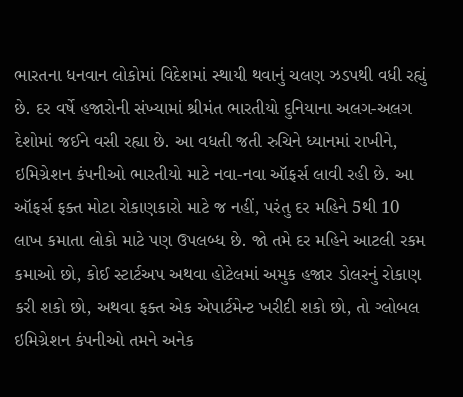ભારતના ધનવાન લોકોમાં વિદેશમાં સ્થાયી થવાનું ચલણ ઝડપથી વધી રહ્યું છે. દર વર્ષે હજારોની સંખ્યામાં શ્રીમંત ભારતીયો દુનિયાના અલગ-અલગ દેશોમાં જઈને વસી રહ્યા છે. આ વધતી જતી રુચિને ધ્યાનમાં રાખીને, ઇમિગ્રેશન કંપનીઓ ભારતીયો માટે નવા-નવા ઑફર્સ લાવી રહી છે. આ ઑફર્સ ફક્ત મોટા રોકાણકારો માટે જ નહીં, પરંતુ દર મહિને 5થી 10 લાખ કમાતા લોકો માટે પણ ઉપલબ્ધ છે. જો તમે દર મહિને આટલી રકમ કમાઓ છો, કોઈ સ્ટાર્ટઅપ અથવા હોટેલમાં અમુક હજાર ડોલરનું રોકાણ કરી શકો છો, અથવા ફક્ત એક એપાર્ટમેન્ટ ખરીદી શકો છો, તો ગ્લોબલ ઇમિગ્રેશન કંપનીઓ તમને અનેક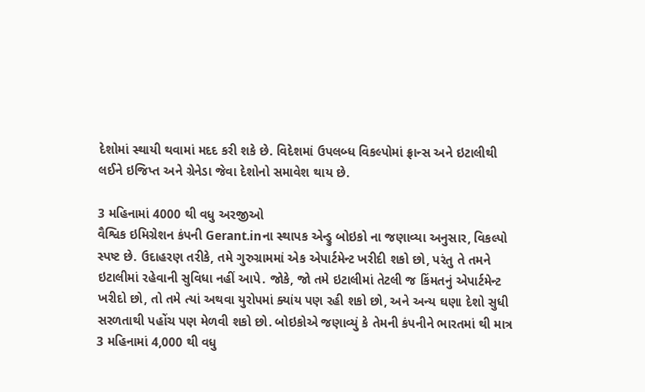દેશોમાં સ્થાયી થવામાં મદદ કરી શકે છે. વિદેશમાં ઉપલબ્ધ વિકલ્પોમાં ફ્રાન્સ અને ઇટાલીથી લઈને ઇજિપ્ત અને ગ્રેનેડા જેવા દેશોનો સમાવેશ થાય છે.

3 મહિનામાં 4000 થી વધુ અરજીઓ
વૈશ્વિક ઇમિગ્રેશન કંપની Gerant.inના સ્થાપક એન્ડ્રુ બોઇકો ના જણાવ્યા અનુસાર, વિકલ્પો સ્પષ્ટ છે. ઉદાહરણ તરીકે, તમે ગુરુગ્રામમાં એક એપાર્ટમેન્ટ ખરીદી શકો છો, પરંતુ તે તમને ઇટાલીમાં રહેવાની સુવિધા નહીં આપે. જોકે, જો તમે ઇટાલીમાં તેટલી જ કિંમતનું એપાર્ટમેન્ટ ખરીદો છો, તો તમે ત્યાં અથવા યુરોપમાં ક્યાંય પણ રહી શકો છો, અને અન્ય ઘણા દેશો સુધી સરળતાથી પહોંચ પણ મેળવી શકો છો. બોઇકોએ જણાવ્યું કે તેમની કંપનીને ભારતમાં થી માત્ર 3 મહિનામાં 4,000 થી વધુ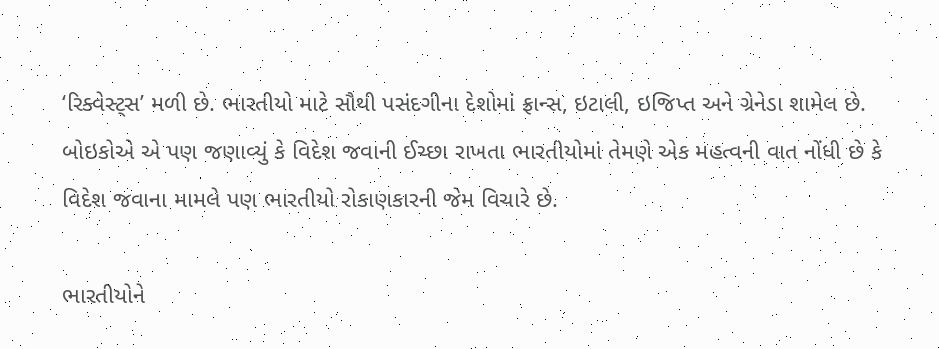‘રિક્વેસ્ટ્સ’ મળી છે. ભારતીયો માટે સૌથી પસંદગીના દેશોમાં ફ્રાન્સ, ઇટાલી, ઇજિપ્ત અને ગ્રેનેડા શામેલ છે. બોઇકોએ એ પણ જણાવ્યું કે વિદેશ જવાની ઈચ્છા રાખતા ભારતીયોમાં તેમણે એક મહત્વની વાત નોંધી છે કે વિદેશ જવાના મામલે પણ ભારતીયો રોકાણકારની જેમ વિચારે છે.

ભારતીયોને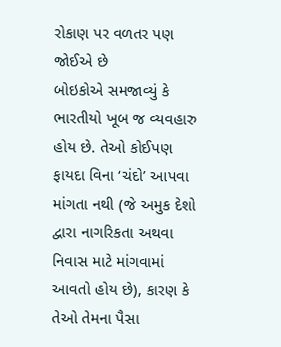રોકાણ પર વળતર પણ જોઈએ છે
બોઇકોએ સમજાવ્યું કે ભારતીયો ખૂબ જ વ્યવહારુ હોય છે. તેઓ કોઈપણ ફાયદા વિના ‘ચંદો’ આપવા માંગતા નથી (જે અમુક દેશો દ્વારા નાગરિકતા અથવા નિવાસ માટે માંગવામાં આવતો હોય છે), કારણ કે તેઓ તેમના પૈસા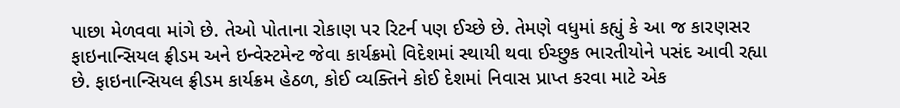પાછા મેળવવા માંગે છે. તેઓ પોતાના રોકાણ પર રિટર્ન પણ ઈચ્છે છે. તેમણે વધુમાં કહ્યું કે આ જ કારણસર ફાઇનાન્સિયલ ફ્રીડમ અને ઇન્વેસ્ટમેન્ટ જેવા કાર્યક્રમો વિદેશમાં સ્થાયી થવા ઈચ્છુક ભારતીયોને પસંદ આવી રહ્યા છે. ફાઇનાન્સિયલ ફ્રીડમ કાર્યક્રમ હેઠળ, કોઈ વ્યક્તિને કોઈ દેશમાં નિવાસ પ્રાપ્ત કરવા માટે એક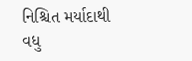નિશ્ચિત મર્યાદાથી વધુ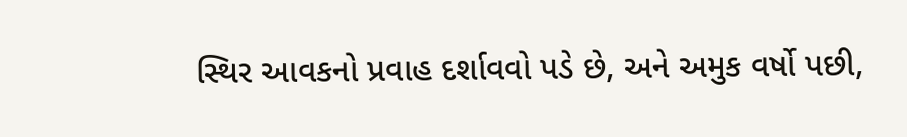સ્થિર આવકનો પ્રવાહ દર્શાવવો પડે છે, અને અમુક વર્ષો પછી,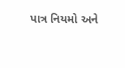પાત્ર નિયમો અને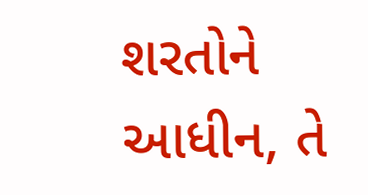શરતોને આધીન, તે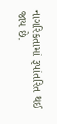નાગરિકતામાં રૂપાંતરિત થઈ જાય છે.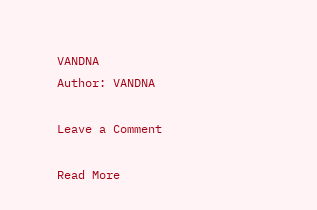VANDNA
Author: VANDNA

Leave a Comment

Read More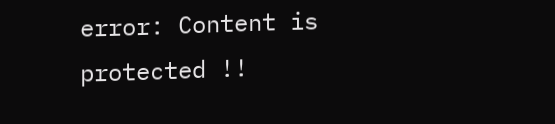error: Content is protected !!